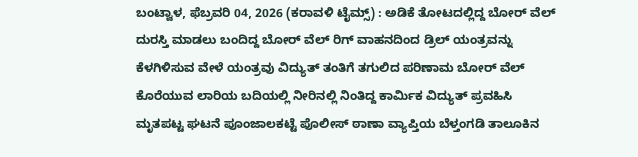ಬಂಟ್ವಾಳ, ಫೆಬ್ರವರಿ 04, 2026 (ಕರಾವಳಿ ಟೈಮ್ಸ್) : ಅಡಿಕೆ ತೋಟದಲ್ಲಿದ್ದ ಬೋರ್ ವೆಲ್ ದುರಸ್ತಿ ಮಾಡಲು ಬಂದಿದ್ದ ಬೋರ್ ವೆಲ್ ರಿಗ್ ವಾಹನದಿಂದ ಡ್ರಿಲ್ ಯಂತ್ರವನ್ನು ಕೆಳಗಿಳಿಸುವ ವೇಳೆ ಯಂತ್ರವು ವಿದ್ಯುತ್ ತಂತಿಗೆ ತಗುಲಿದ ಪರಿಣಾಮ ಬೋರ್ ವೆಲ್ ಕೊರೆಯುವ ಲಾರಿಯ ಬದಿಯಲ್ಲಿ ನೀರಿನಲ್ಲಿ ನಿಂತಿದ್ದ ಕಾರ್ಮಿಕ ವಿದ್ಯುತ್ ಪ್ರವಹಿಸಿ ಮೃತಪಟ್ಟ ಘಟನೆ ಪೂಂಜಾಲಕಟ್ಟೆ ಪೊಲೀಸ್ ಠಾಣಾ ವ್ಯಾಪ್ತಿಯ ಬೆಳ್ತಂಗಡಿ ತಾಲೂಕಿನ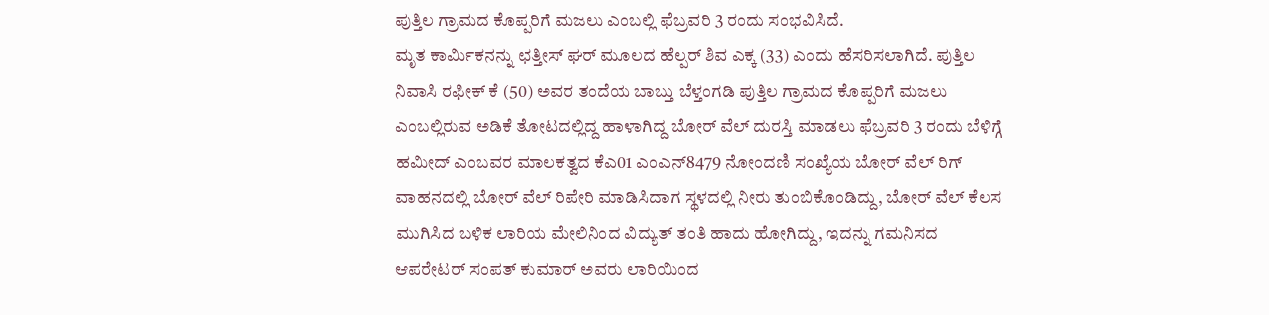ಪುತ್ತಿಲ ಗ್ರಾಮದ ಕೊಪ್ಪರಿಗೆ ಮಜಲು ಎಂಬಲ್ಲಿ ಫೆಬ್ರವರಿ 3 ರಂದು ಸಂಭವಿಸಿದೆ.
ಮೃತ ಕಾರ್ಮಿಕನನ್ನು ಛತ್ತೀಸ್ ಘರ್ ಮೂಲದ ಹೆಲ್ಪರ್ ಶಿವ ಎಕ್ಕ (33) ಎಂದು ಹೆಸರಿಸಲಾಗಿದೆ. ಪುತ್ತಿಲ ನಿವಾಸಿ ರಫೀಕ್ ಕೆ (50) ಅವರ ತಂದೆಯ ಬಾಬ್ತು ಬೆಳ್ತಂಗಡಿ ಪುತ್ತಿಲ ಗ್ರಾಮದ ಕೊಪ್ಪರಿಗೆ ಮಜಲು ಎಂಬಲ್ಲಿರುವ ಅಡಿಕೆ ತೋಟದಲ್ಲಿದ್ದ ಹಾಳಾಗಿದ್ದ ಬೋರ್ ವೆಲ್ ದುರಸ್ತಿ ಮಾಡಲು ಫೆಬ್ರವರಿ 3 ರಂದು ಬೆಳಿಗ್ಗೆ ಹಮೀದ್ ಎಂಬವರ ಮಾಲಕತ್ವದ ಕೆಎ01 ಎಂಎನ್8479 ನೋಂದಣಿ ಸಂಖ್ಯೆಯ ಬೋರ್ ವೆಲ್ ರಿಗ್ ವಾಹನದಲ್ಲಿ ಬೋರ್ ವೆಲ್ ರಿಪೇರಿ ಮಾಡಿಸಿದಾಗ ಸ್ಥಳದಲ್ಲಿ ನೀರು ತುಂಬಿಕೊಂಡಿದ್ದು, ಬೋರ್ ವೆಲ್ ಕೆಲಸ ಮುಗಿಸಿದ ಬಳಿಕ ಲಾರಿಯ ಮೇಲಿನಿಂದ ವಿದ್ಯುತ್ ತಂತಿ ಹಾದು ಹೋಗಿದ್ದು, ಇದನ್ನು ಗಮನಿಸದ ಆಪರೇಟರ್ ಸಂಪತ್ ಕುಮಾರ್ ಅವರು ಲಾರಿಯಿಂದ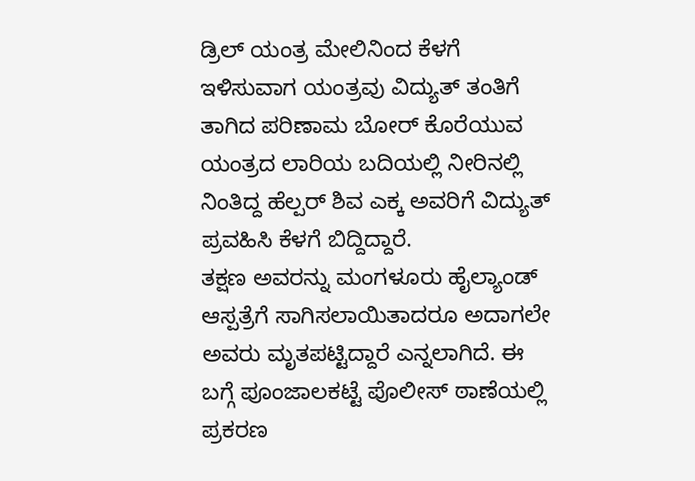ಡ್ರಿಲ್ ಯಂತ್ರ ಮೇಲಿನಿಂದ ಕೆಳಗೆ ಇಳಿಸುವಾಗ ಯಂತ್ರವು ವಿದ್ಯುತ್ ತಂತಿಗೆ ತಾಗಿದ ಪರಿಣಾಮ ಬೋರ್ ಕೊರೆಯುವ ಯಂತ್ರದ ಲಾರಿಯ ಬದಿಯಲ್ಲಿ ನೀರಿನಲ್ಲಿ ನಿಂತಿದ್ದ ಹೆಲ್ಪರ್ ಶಿವ ಎಕ್ಕ ಅವರಿಗೆ ವಿದ್ಯುತ್ ಪ್ರವಹಿಸಿ ಕೆಳಗೆ ಬಿದ್ದಿದ್ದಾರೆ.
ತಕ್ಷಣ ಅವರನ್ನು ಮಂಗಳೂರು ಹೈಲ್ಯಾಂಡ್ ಆಸ್ಪತ್ರೆಗೆ ಸಾಗಿಸಲಾಯಿತಾದರೂ ಅದಾಗಲೇ ಅವರು ಮೃತಪಟ್ಟಿದ್ದಾರೆ ಎನ್ನಲಾಗಿದೆ. ಈ ಬಗ್ಗೆ ಪೂಂಜಾಲಕಟ್ಟೆ ಪೊಲೀಸ್ ಠಾಣೆಯಲ್ಲಿ ಪ್ರಕರಣ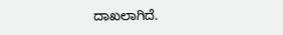ದಾಖಲಾಗಿದೆ.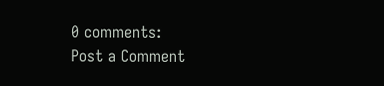0 comments:
Post a Comment